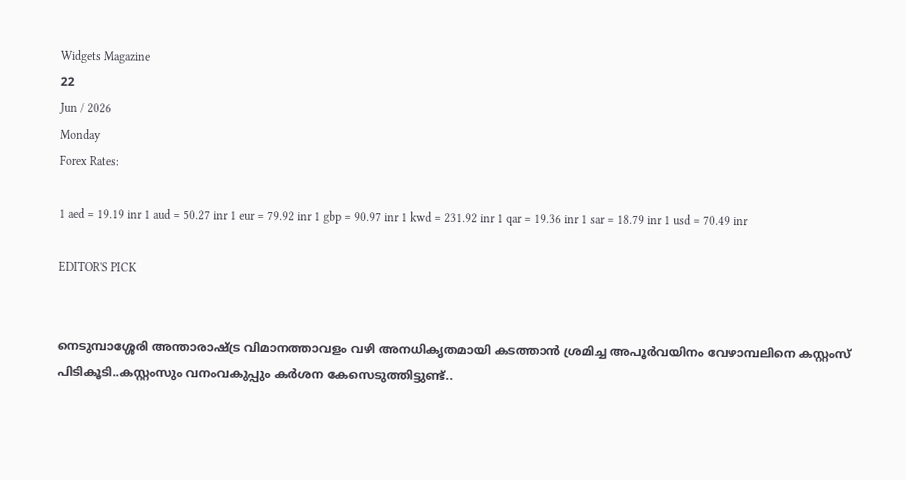Widgets Magazine
22
Jun / 2026
Monday
Forex Rates:

1 aed = 19.19 inr 1 aud = 50.27 inr 1 eur = 79.92 inr 1 gbp = 90.97 inr 1 kwd = 231.92 inr 1 qar = 19.36 inr 1 sar = 18.79 inr 1 usd = 70.49 inr

EDITOR'S PICK


നെടുമ്പാശ്ശേരി അന്താരാഷ്ട്ര വിമാനത്താവളം വഴി അനധികൃതമായി കടത്താൻ ശ്രമിച്ച അപൂർവയിനം വേഴാമ്പലിനെ കസ്റ്റംസ് പിടികൂടി..കസ്റ്റംസും വനംവകുപ്പും കർശന കേസെടുത്തിട്ടുണ്ട്..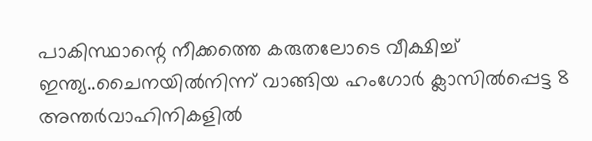പാകിസ്ഥാന്റെ നീക്കത്തെ കരുതലോടെ വീക്ഷിച്ച് ഇന്ത്യ..ചൈനയിൽനിന്ന് വാങ്ങിയ ഹംഗോർ ക്ലാസിൽപ്പെട്ട 8 അന്തർവാഹിനികളിൽ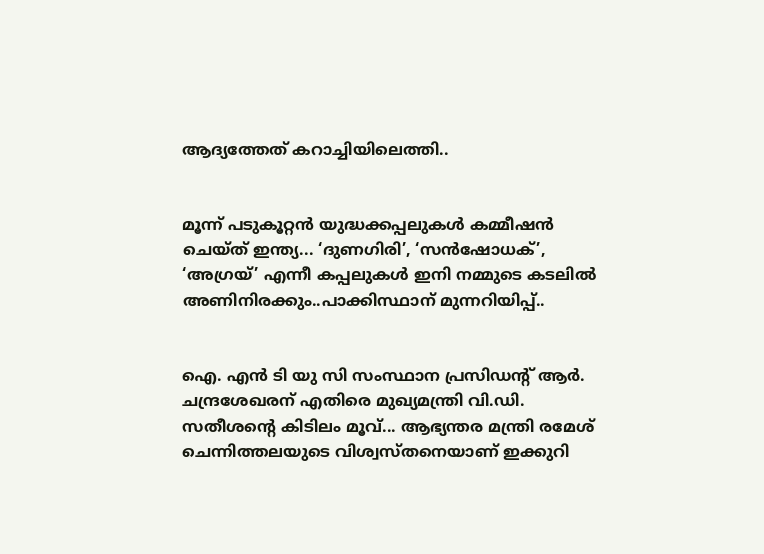ആദ്യത്തേത് കറാച്ചിയിലെത്തി..


മൂന്ന് പടുകൂറ്റൻ യുദ്ധക്കപ്പലുകൾ കമ്മീഷൻ ചെയ്ത് ഇന്ത്യ... ‘ദുണഗിരി’, ‘സൻഷോധക്’, ‘അഗ്രയ്’ എന്നീ കപ്പലുകൾ ഇനി നമ്മുടെ കടലിൽ അണിനിരക്കും..പാക്കിസ്ഥാന് മുന്നറിയിപ്പ്..


ഐ. എൻ ടി യു സി സംസ്ഥാന പ്രസിഡന്റ് ആർ. ചന്ദ്രശേഖരന് എതിരെ മുഖ്യമന്ത്രി വി.ഡി. സതീശന്റെ കിടിലം മൂവ്... ആഭ്യന്തര മന്ത്രി രമേശ് ചെന്നിത്തലയുടെ വിശ്വസ്തനെയാണ് ഇക്കുറി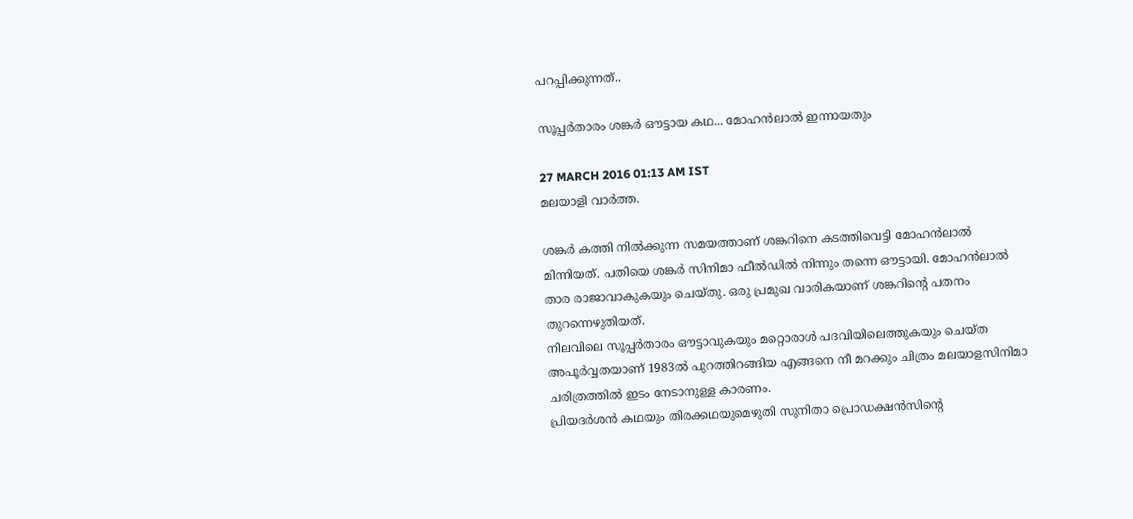പറപ്പിക്കുന്നത്..

സൂപ്പര്‍താരം ശങ്കര്‍ ഔട്ടായ കഥ... മോഹന്‍ലാല്‍ ഇന്നായതും

27 MARCH 2016 01:13 AM IST
മലയാളി വാര്‍ത്ത.

ശങ്കര്‍ കത്തി നില്‍ക്കുന്ന സമയത്താണ് ശങ്കറിനെ കടത്തിവെട്ടി മോഹന്‍ലാല്‍ മിന്നിയത്. പതിയെ ശങ്കര്‍ സിനിമാ ഫീല്‍ഡില്‍ നിന്നും തന്നെ ഔട്ടായി. മോഹന്‍ലാല്‍ താര രാജാവാകുകയും ചെയ്തു. ഒരു പ്രമുഖ വാരികയാണ് ശങ്കറിന്റെ പതനം തുറന്നെഴുതിയത്.
നിലവിലെ സൂപ്പര്‍താരം ഔട്ടാവുകയും മറ്റൊരാള്‍ പദവിയിലെത്തുകയും ചെയ്ത അപൂര്‍വ്വതയാണ് 1983ല്‍ പുറത്തിറങ്ങിയ എങ്ങനെ നീ മറക്കും ചിത്രം മലയാളസിനിമാ ചരിത്രത്തില്‍ ഇടം നേടാനുള്ള കാരണം.
പ്രിയദര്‍ശന്‍ കഥയും തിരക്കഥയുമെഴുതി സുനിതാ പ്രൊഡക്ഷന്‍സിന്റെ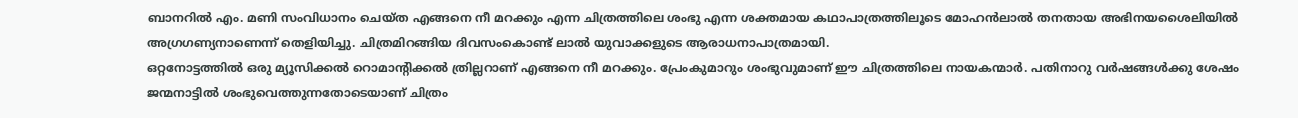ബാനറില്‍ എം. മണി സംവിധാനം ചെയ്ത എങ്ങനെ നീ മറക്കും എന്ന ചിത്രത്തിലെ ശംഭു എന്ന ശക്തമായ കഥാപാത്രത്തിലൂടെ മോഹന്‍ലാല്‍ തനതായ അഭിനയശൈലിയില്‍ അഗ്രഗണ്യനാണെന്ന് തെളിയിച്ചു. ചിത്രമിറങ്ങിയ ദിവസംകൊണ്ട് ലാല്‍ യുവാക്കളുടെ ആരാധനാപാത്രമായി.
ഒറ്റനോട്ടത്തില്‍ ഒരു മ്യൂസിക്കല്‍ റൊമാന്റിക്കല്‍ ത്രില്ലറാണ് എങ്ങനെ നീ മറക്കും. പ്രേംകുമാറും ശംഭുവുമാണ് ഈ ചിത്രത്തിലെ നായകന്മാര്‍. പതിനാറു വര്‍ഷങ്ങള്‍ക്കു ശേഷം ജന്മനാട്ടില്‍ ശംഭുവെത്തുന്നതോടെയാണ് ചിത്രം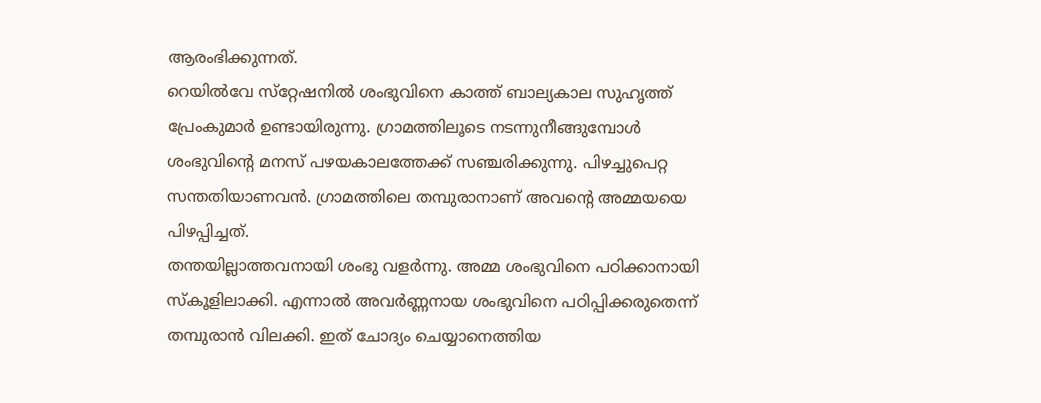ആരംഭിക്കുന്നത്.
റെയില്‍വേ സ്‌റ്റേഷനില്‍ ശംഭുവിനെ കാത്ത് ബാല്യകാല സുഹൃത്ത് പ്രേംകുമാര്‍ ഉണ്ടായിരുന്നു. ഗ്രാമത്തിലൂടെ നടന്നുനീങ്ങുമ്പോള്‍ ശംഭുവിന്റെ മനസ് പഴയകാലത്തേക്ക് സഞ്ചരിക്കുന്നു. പിഴച്ചുപെറ്റ സന്തതിയാണവന്‍. ഗ്രാമത്തിലെ തമ്പുരാനാണ് അവന്റെ അമ്മയയെ പിഴപ്പിച്ചത്.
തന്തയില്ലാത്തവനായി ശംഭു വളര്‍ന്നു. അമ്മ ശംഭുവിനെ പഠിക്കാനായി സ്‌കൂളിലാക്കി. എന്നാല്‍ അവര്‍ണ്ണനായ ശംഭുവിനെ പഠിപ്പിക്കരുതെന്ന് തമ്പുരാന്‍ വിലക്കി. ഇത് ചോദ്യം ചെയ്യാനെത്തിയ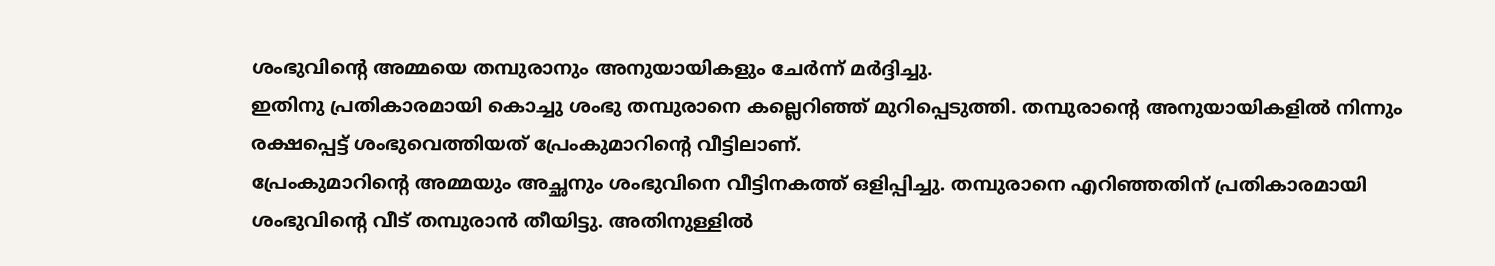ശംഭുവിന്റെ അമ്മയെ തമ്പുരാനും അനുയായികളും ചേര്‍ന്ന് മര്‍ദ്ദിച്ചു.
ഇതിനു പ്രതികാരമായി കൊച്ചു ശംഭു തമ്പുരാനെ കല്ലെറിഞ്ഞ് മുറിപ്പെടുത്തി. തമ്പുരാന്റെ അനുയായികളില്‍ നിന്നും രക്ഷപ്പെട്ട് ശംഭുവെത്തിയത് പ്രേംകുമാറിന്റെ വീട്ടിലാണ്.
പ്രേംകുമാറിന്റെ അമ്മയും അച്ഛനും ശംഭുവിനെ വീട്ടിനകത്ത് ഒളിപ്പിച്ചു. തമ്പുരാനെ എറിഞ്ഞതിന് പ്രതികാരമായി ശംഭുവിന്റെ വീട് തമ്പുരാന്‍ തീയിട്ടു. അതിനുള്ളില്‍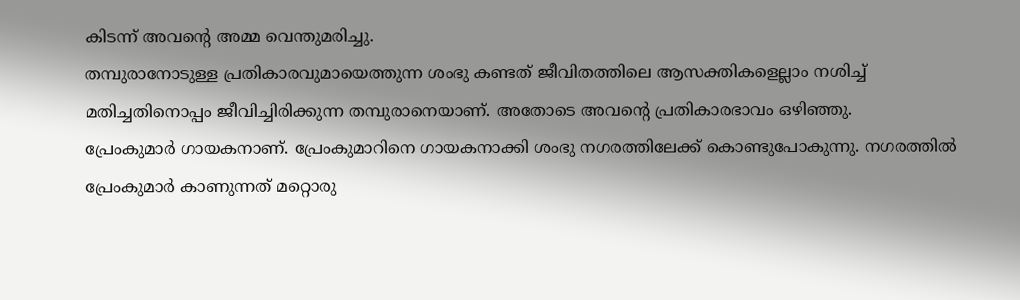കിടന്ന് അവന്റെ അമ്മ വെന്തുമരിച്ചു.
തമ്പുരാനോടുള്ള പ്രതികാരവുമായെത്തുന്ന ശംഭു കണ്ടത് ജീവിതത്തിലെ ആസക്തികളെല്ലാം നശിച്ച് മതിച്ചതിനൊപ്പം ജീവിച്ചിരിക്കുന്ന തമ്പുരാനെയാണ്. അതോടെ അവന്റെ പ്രതികാരഭാവം ഒഴിഞ്ഞു.
പ്രേംകുമാര്‍ ഗായകനാണ്. പ്രേംകുമാറിനെ ഗായകനാക്കി ശംഭു നഗരത്തിലേക്ക് കൊണ്ടുപോകുന്നു. നഗരത്തില്‍ പ്രേംകുമാര്‍ കാണുന്നത് മറ്റൊരു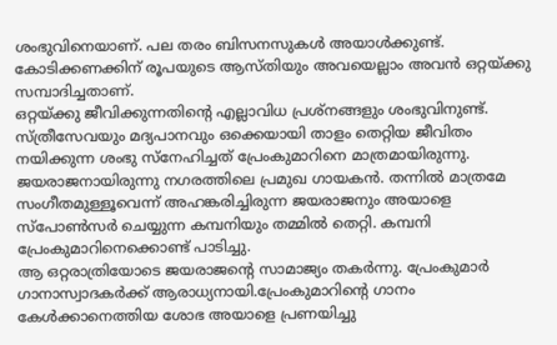ശംഭുവിനെയാണ്. പല തരം ബിസനസുകള്‍ അയാള്‍ക്കുണ്ട്. കോടിക്കണക്കിന് രൂപയുടെ ആസ്തിയും അവയെല്ലാം അവന്‍ ഒറ്റയ്ക്കു സമ്പാദിച്ചതാണ്.
ഒറ്റയ്ക്കു ജീവിക്കുന്നതിന്റെ എല്ലാവിധ പ്രശ്‌നങ്ങളും ശംഭുവിനുണ്ട്. സ്ത്രീസേവയും മദ്യപാനവും ഒക്കെയായി താളം തെറ്റിയ ജീവിതം നയിക്കുന്ന ശംഭു സ്‌നേഹിച്ചത് പ്രേംകുമാറിനെ മാത്രമായിരുന്നു.
ജയരാജനായിരുന്നു നഗരത്തിലെ പ്രമുഖ ഗായകന്‍. തന്നില്‍ മാത്രമേ സംഗീതമുള്ളൂവെന്ന് അഹങ്കരിച്ചിരുന്ന ജയരാജനും അയാളെ സ്‌പോണ്‍സര്‍ ചെയ്യുന്ന കമ്പനിയും തമ്മില്‍ തെറ്റി. കമ്പനി പ്രേംകുമാറിനെക്കൊണ്ട് പാടിച്ചു.
ആ ഒറ്റരാത്രിയോടെ ജയരാജന്റെ സാമാജ്യം തകര്‍ന്നു. പ്രേംകുമാര്‍ ഗാനാസ്വാദകര്‍ക്ക് ആരാധ്യനായി.പ്രേംകുമാറിന്റെ ഗാനം കേള്‍ക്കാനെത്തിയ ശോഭ അയാളെ പ്രണയിച്ചു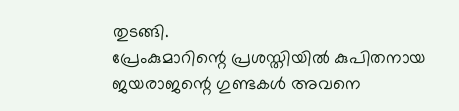തുടങ്ങി.
പ്രേംകുമാറിന്റെ പ്രശസ്തിയില്‍ കുപിതനായ ജയരാജന്റെ ഗുണ്ടകള്‍ അവനെ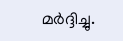മര്‍ദ്ദിച്ചു.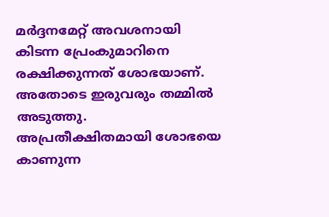മര്‍ദ്ദനമേറ്റ് അവശനായി കിടന്ന പ്രേംകുമാറിനെ രക്ഷിക്കുന്നത് ശോഭയാണ്. അതോടെ ഇരുവരും തമ്മില്‍ അടുത്തു.
അപ്രതീക്ഷിതമായി ശോഭയെ കാണുന്ന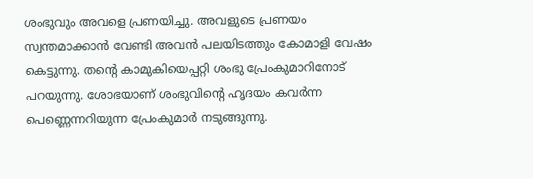ശംഭുവും അവളെ പ്രണയിച്ചു. അവളുടെ പ്രണയം സ്വന്തമാക്കാന്‍ വേണ്ടി അവന്‍ പലയിടത്തും കോമാളി വേഷം കെട്ടുന്നു. തന്റെ കാമുകിയെപ്പറ്റി ശംഭു പ്രേംകുമാറിനോട് പറയുന്നു. ശോഭയാണ് ശംഭുവിന്റെ ഹൃദയം കവര്‍ന്ന പെണ്ണെന്നറിയുന്ന പ്രേംകുമാര്‍ നടുങ്ങുന്നു.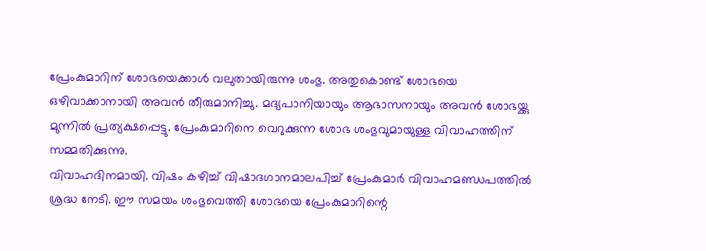പ്രേംകുമാറിന് ശോഭയെക്കാള്‍ വലുതായിരുന്നു ശംഭു. അതുകൊണ്ട് ശോഭയെ ഒഴിവാക്കാനായി അവന്‍ തീരുമാനിച്ചു. മദ്യപാനിയായും ആഭാസനായും അവന്‍ ശോഭയ്ക്കു മുന്നില്‍ പ്രത്യക്ഷപ്പെട്ടു. പ്രേംകുമാറിനെ വെറുക്കുന്ന ശോഭ ശംഭുവുമായുള്ള വിവാഹത്തിന് സമ്മതിക്കുന്നു.
വിവാഹദിനമായി. വിഷം കഴിച്ച് വിഷാദഗാനമാലപിച്ച് പ്രേംകുമാര്‍ വിവാഹമണ്ഡപത്തില്‍ ശ്രദ്ധ നേടി. ഈ സമയം ശംഭുവെത്തി ശോഭയെ പ്രേംകുമാറിന്റെ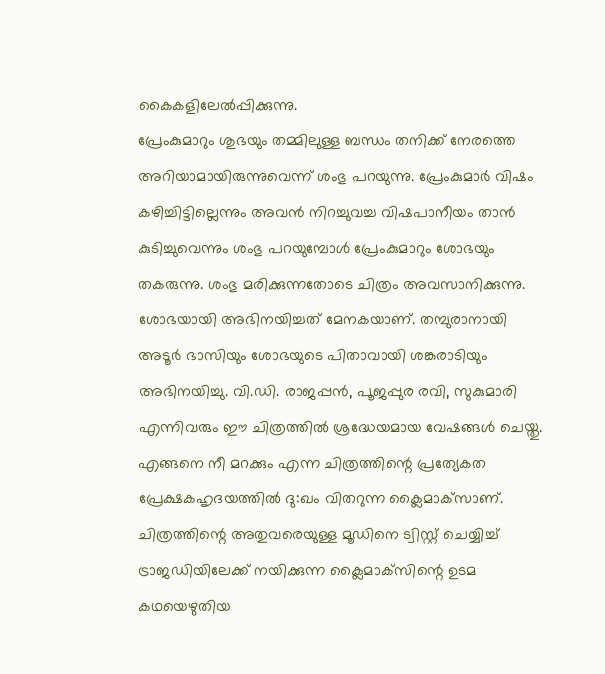കൈകളിലേല്‍പ്പിക്കുന്നു.
പ്രേംകുമാറും ശുഭയും തമ്മിലുള്ള ബന്ധം തനിക്ക് നേരത്തെ അറിയാമായിരുന്നുവെന്ന് ശംഭു പറയുന്നു. പ്രേംകുമാര്‍ വിഷം കഴിച്ചിട്ടില്ലെന്നും അവന്‍ നിറച്ചുവച്ച വിഷപാനീയം താന്‍ കുടിച്ചുവെന്നും ശംഭു പറയുമ്പോള്‍ പ്രേംകുമാറും ശോഭയും തകരുന്നു. ശംഭു മരിക്കുന്നതോടെ ചിത്രം അവസാനിക്കുന്നു.
ശോഭയായി അഭിനയിച്ചത് മേനകയാണ്. തമ്പുരാനായി അടൂര്‍ ഭാസിയും ശോഭയുടെ പിതാവായി ശങ്കരാടിയും അഭിനയിച്ചു. വി.ഡി. രാജപ്പന്‍, പൂജപ്പുര രവി, സുകുമാരി എന്നിവരും ഈ ചിത്രത്തില്‍ ശ്രദ്ധേയമായ വേഷങ്ങള്‍ ചെയ്തു.
എങ്ങനെ നീ മറക്കും എന്ന ചിത്രത്തിന്റെ പ്രത്യേകത പ്രേക്ഷകഹൃദയത്തില്‍ ദു:ഖം വിതറുന്ന ക്ലൈമാക്‌സാണ്. ചിത്രത്തിന്റെ അതുവരെയുള്ള മൂഡിനെ ട്വിസ്റ്റ് ചെയ്യിച്ച് ട്രാജഡിയിലേക്ക് നയിക്കുന്ന ക്ലൈമാക്‌സിന്റെ ഉടമ കഥയെഴുതിയ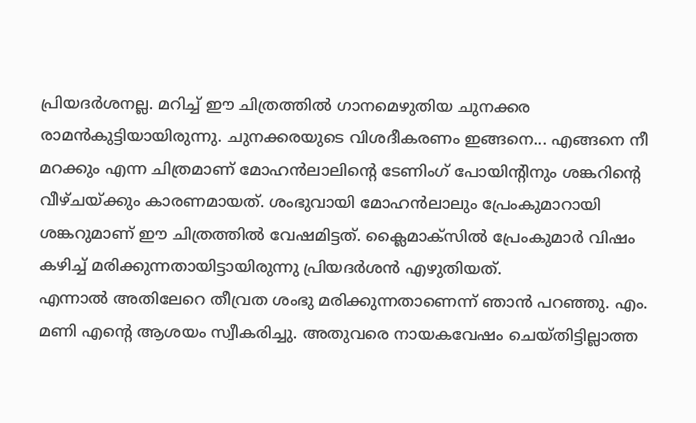പ്രിയദര്‍ശനല്ല. മറിച്ച് ഈ ചിത്രത്തില്‍ ഗാനമെഴുതിയ ചുനക്കര രാമന്‍കുട്ടിയായിരുന്നു. ചുനക്കരയുടെ വിശദീകരണം ഇങ്ങനെ... എങ്ങനെ നീ മറക്കും എന്ന ചിത്രമാണ് മോഹന്‍ലാലിന്റെ ടേണിംഗ് പോയിന്റിനും ശങ്കറിന്റെ വീഴ്ചയ്ക്കും കാരണമായത്. ശംഭുവായി മോഹന്‍ലാലും പ്രേംകുമാറായി ശങ്കറുമാണ് ഈ ചിത്രത്തില്‍ വേഷമിട്ടത്. ക്ലൈമാക്‌സില്‍ പ്രേംകുമാര്‍ വിഷം കഴിച്ച് മരിക്കുന്നതായിട്ടായിരുന്നു പ്രിയദര്‍ശന്‍ എഴുതിയത്.
എന്നാല്‍ അതിലേറെ തീവ്രത ശംഭു മരിക്കുന്നതാണെന്ന് ഞാന്‍ പറഞ്ഞു. എം. മണി എന്റെ ആശയം സ്വീകരിച്ചു. അതുവരെ നായകവേഷം ചെയ്തിട്ടില്ലാത്ത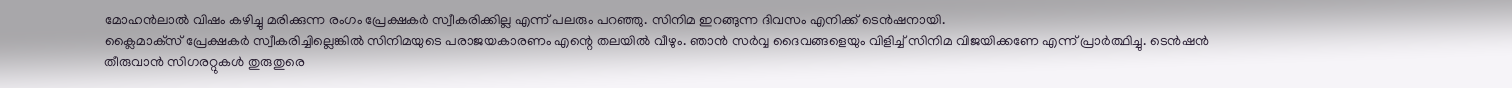മോഹന്‍ലാല്‍ വിഷം കഴിച്ചു മരിക്കുന്ന രംഗം പ്രേക്ഷകര്‍ സ്വീകരിക്കില്ല എന്ന് പലരും പറഞ്ഞു. സിനിമ ഇറങ്ങുന്ന ദിവസം എനിക്ക് ടെന്‍ഷനായി.
ക്ലൈമാക്‌സ് പ്രേക്ഷകര്‍ സ്വീകരിച്ചില്ലെങ്കില്‍ സിനിമയുടെ പരാജയകാരണം എന്റെ തലയില്‍ വീഴും. ഞാന്‍ സര്‍വ്വ ദൈവങ്ങളെയും വിളിച്ച് സിനിമ വിജയിക്കണേ എന്ന് പ്രാര്‍ത്ഥിച്ചു. ടെന്‍ഷന്‍ തീരുവാന്‍ സിഗരറ്റുകള്‍ തുരുതുരെ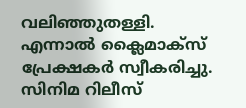വലിഞ്ഞുതള്ളി.
എന്നാല്‍ ക്ലൈമാക്‌സ് പ്രേക്ഷകര്‍ സ്വീകരിച്ചു. സിനിമ റിലീസ്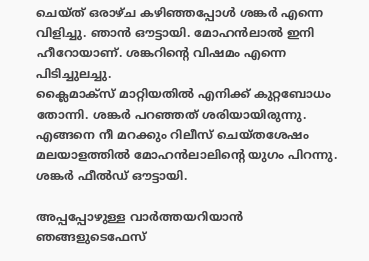ചെയ്ത് ഒരാഴ്ച കഴിഞ്ഞപ്പോള്‍ ശങ്കര്‍ എന്നെ വിളിച്ചു. ഞാന്‍ ഔട്ടായി. മോഹന്‍ലാല്‍ ഇനി ഹീറോയാണ്. ശങ്കറിന്റെ വിഷമം എന്നെ പിടിച്ചുലച്ചു.
ക്ലൈമാക്‌സ് മാറ്റിയതില്‍ എനിക്ക് കുറ്റബോധം തോന്നി. ശങ്കര്‍ പറഞ്ഞത് ശരിയായിരുന്നു. എങ്ങനെ നീ മറക്കും റിലീസ് ചെയ്തശേഷം മലയാളത്തില്‍ മോഹന്‍ലാലിന്റെ യുഗം പിറന്നു. ശങ്കര്‍ ഫീല്‍ഡ് ഔട്ടായി.

അപ്പപ്പോഴുള്ള വാര്‍ത്തയറിയാന്‍ ഞങ്ങളുടെഫേസ്‌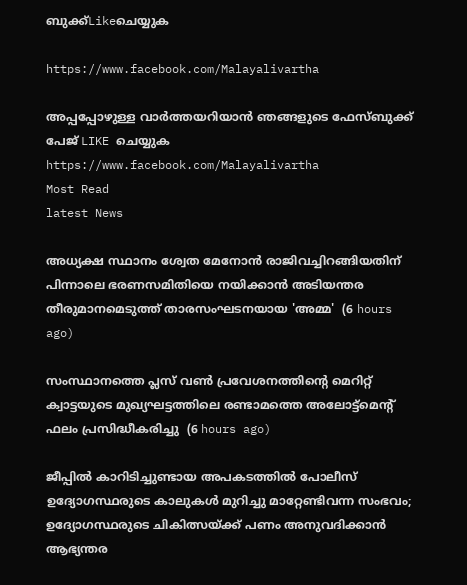ബുക്ക്‌Likeചെയ്യുക

https://www.facebook.com/Malayalivartha

അപ്പപ്പോഴുള്ള വാര്‍ത്തയറിയാന്‍ ഞങ്ങളുടെ ഫേസ്‌ബുക്ക്‌ പേജ് LIKE ചെയ്യുക
https://www.facebook.com/Malayalivartha
Most Read
latest News

അധ്യക്ഷ സ്ഥാനം ശ്വേത മേനോൻ രാജിവച്ചിറങ്ങിയതിന് പിന്നാലെ ഭരണസമിതിയെ നയിക്കാൻ അടിയന്തര തീരുമാനമെടുത്ത് താരസംഘടനയായ 'അമ്മ'  (6 hours ago)

സംസ്ഥാനത്തെ പ്ലസ് വൺ പ്രവേശനത്തിന്റെ മെറിറ്റ് ക്വാട്ടയുടെ മുഖ്യഘട്ടത്തിലെ രണ്ടാമത്തെ അലോട്ട്മെൻ്റ് ഫലം പ്രസിദ്ധീകരിച്ചു  (6 hours ago)

ജീപ്പിൽ കാറിടിച്ചുണ്ടായ അപകടത്തിൽ പോലീസ് ഉദ്യോഗസ്ഥരുടെ കാലുകൾ മുറിച്ചു മാറ്റേണ്ടിവന്ന സംഭവം; ഉദ്യോഗസ്ഥരുടെ ചികിത്സയ്ക്ക് പണം അനുവദിക്കാൻ ആഭ്യന്തര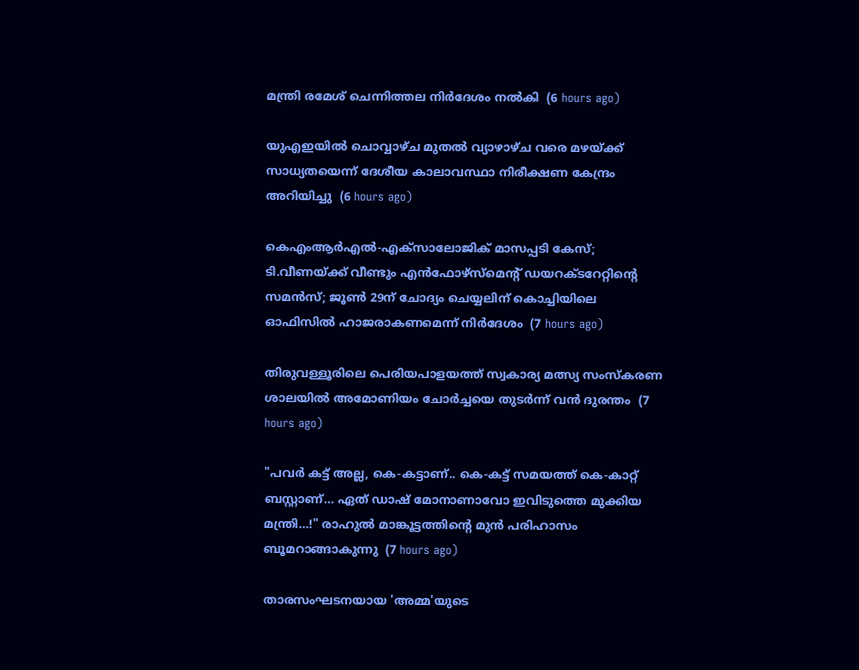മന്ത്രി രമേശ്‌ ചെന്നിത്തല നിർദേശം നൽകി  (6 hours ago)

യുഎഇയിൽ ചൊവ്വാഴ്ച മുതൽ വ്യാഴാഴ്ച വരെ മഴയ്ക്ക് സാധ്യതയെന്ന് ദേശീയ കാലാവസ്ഥാ നിരീക്ഷണ കേന്ദ്രം അറിയിച്ചു  (6 hours ago)

കെഎംആർഎൽ-എക്‌സാലോജിക് മാസപ്പടി കേസ്; ടി.വീണയ്ക്ക് വീണ്ടും എൻഫോഴ്സ്മെന്റ് ഡയറക്ടറേറ്റിന്റെ സമൻസ്; ജൂൺ 29ന് ചോദ്യം ചെയ്യലിന് കൊച്ചിയിലെ ഓഫിസിൽ ഹാജരാകണമെന്ന് നിർദേശം  (7 hours ago)

തിരുവള്ളൂരിലെ പെരിയപാളയത്ത് സ്വകാര്യ മത്സ്യ സംസ്കരണ ശാലയിൽ അമോണിയം ചോർച്ചയെ തുടർന്ന് വൻ ദുരന്തം  (7 hours ago)

"പവർ കട്ട് അല്ല, കെ-കട്ടാണ്.. കെ-കട്ട് സമയത്ത് കെ-കാറ്റ് ബസ്റ്റാണ്… ഏത് ഡാഷ് മോനാണാവോ ഇവിടുത്തെ മുക്കിയ മന്ത്രി…!" രാഹുൽ മാങ്കൂട്ടത്തിന്റെ മുൻ പരിഹാസം ബൂമറാങ്ങാകുന്നു  (7 hours ago)

താരസംഘടനയായ 'അമ്മ'യുടെ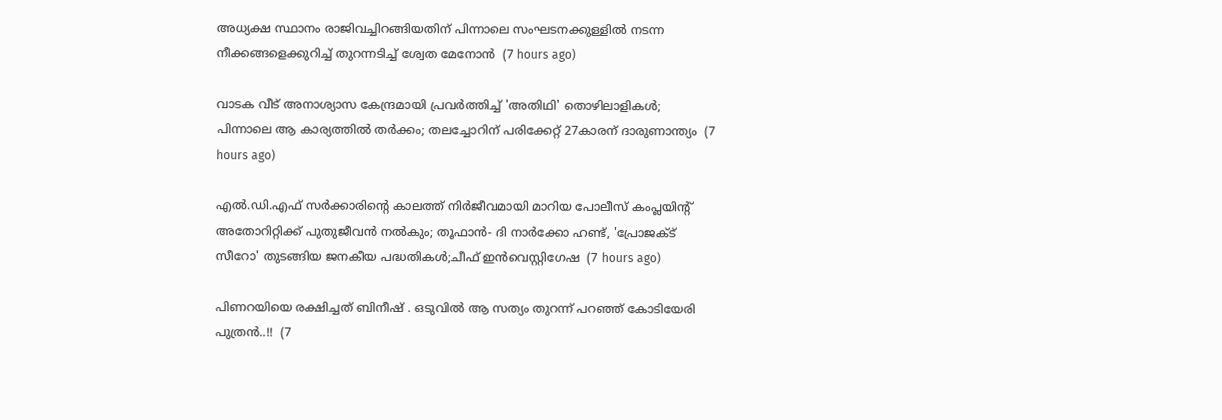അധ്യക്ഷ സ്ഥാനം രാജിവച്ചിറങ്ങിയതിന് പിന്നാലെ സംഘടനക്കുള്ളിൽ നടന്ന നീക്കങ്ങളെക്കുറിച്ച് തുറന്നടിച്ച് ശ്വേത മേനോൻ  (7 hours ago)

വാടക വീട് അനാശ്യാസ കേന്ദ്രമായി പ്രവർത്തിച്ച് 'അതിഥി' തൊഴിലാളികൾ; പിന്നാലെ ആ കാര്യത്തിൽ തർക്കം; തലച്ചോറിന് പരിക്കേറ്റ് 27കാരന് ദാരുണാന്ത്യം  (7 hours ago)

എല്‍.ഡി.എഫ് സര്‍ക്കാരിന്റെ കാലത്ത് നിര്‍ജീവമായി മാറിയ പോലീസ് കംപ്ലയിന്റ് അതോറിറ്റിക്ക് പുതുജീവന്‍ നല്‍കും; തൂഫാന്‍- ദി നാര്‍ക്കോ ഹണ്ട്, 'പ്രോജക്ട് സീറോ' തുടങ്ങിയ ജനകീയ പദ്ധതികള്‍;ചീഫ് ഇന്‍വെസ്റ്റിഗേഷ  (7 hours ago)

പിണറയിയെ രക്ഷിച്ചത് ബിനീഷ് . ഒടുവിൽ ആ സത്യം തുറന്ന് പറഞ്ഞ് കോടിയേരി പുത്രൻ..!!  (7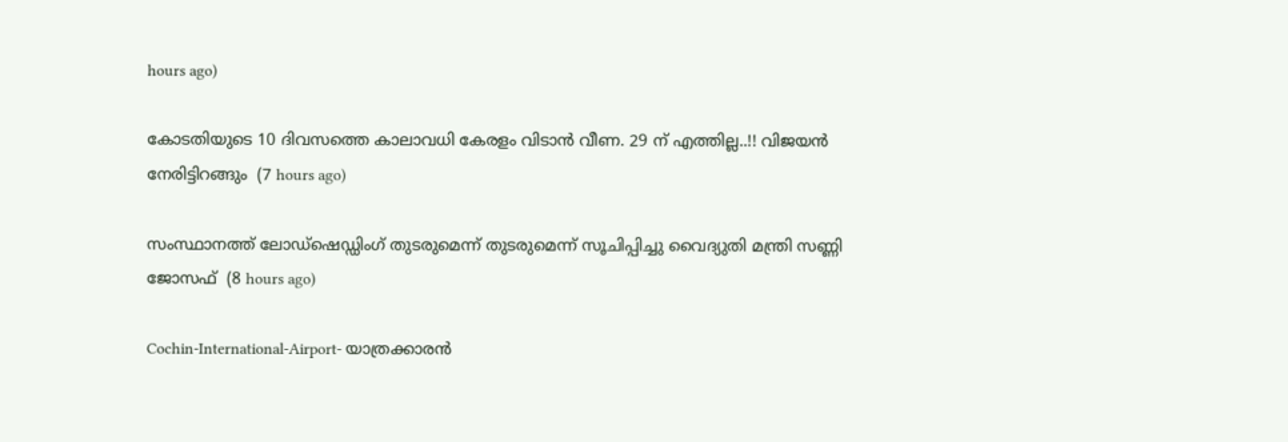hours ago)

കോടതിയുടെ 10 ദിവസത്തെ കാലാവധി കേരളം വിടാൻ വീണ. 29 ന് എത്തില്ല..!! വിജയൻ നേരിട്ടിറങ്ങും  (7 hours ago)

സംസ്ഥാനത്ത് ലോഡ്‌ഷെഡ്ഡിംഗ് തുടരുമെന്ന് തുടരുമെന്ന് സൂചിപ്പിച്ചു വൈദ്യുതി മന്ത്രി സണ്ണി ജോസഫ്  (8 hours ago)

Cochin-International-Airport- യാത്രക്കാരൻ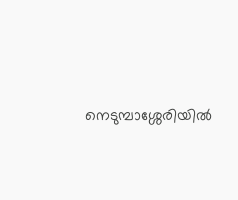നെടുമ്പാശ്ശേരിയിൽ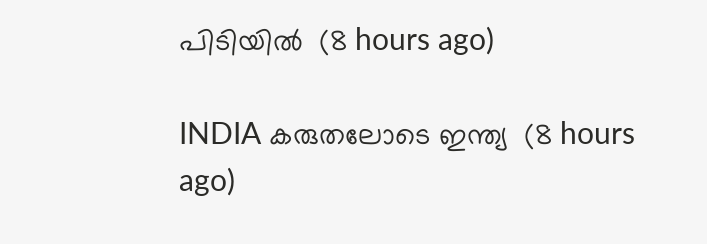പിടിയിൽ  (8 hours ago)

INDIA കരുതലോടെ ഇന്ത്യ  (8 hours ago)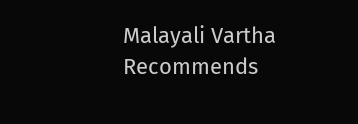Malayali Vartha Recommends